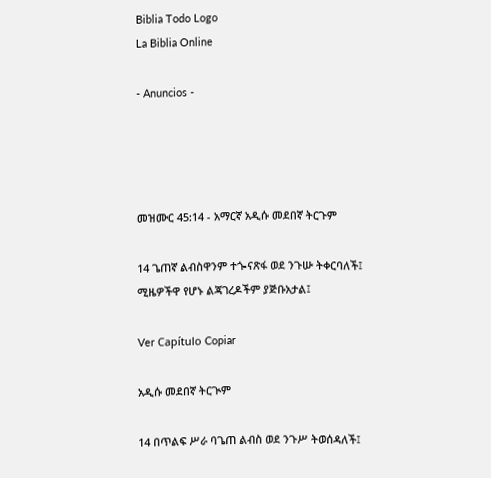Biblia Todo Logo
La Biblia Online

- Anuncios -




መዝሙር 45:14 - አማርኛ አዲሱ መደበኛ ትርጉም

14 ጌጠኛ ልብስዋንም ተጐናጽፋ ወደ ንጉሡ ትቀርባለች፤ ሚዜዎችዋ የሆኑ ልጃገረዶችም ያጅቡአታል፤

Ver Capítulo Copiar

አዲሱ መደበኛ ትርጒም

14 በጥልፍ ሥራ ባጌጠ ልብስ ወደ ንጉሥ ትወሰዳለች፤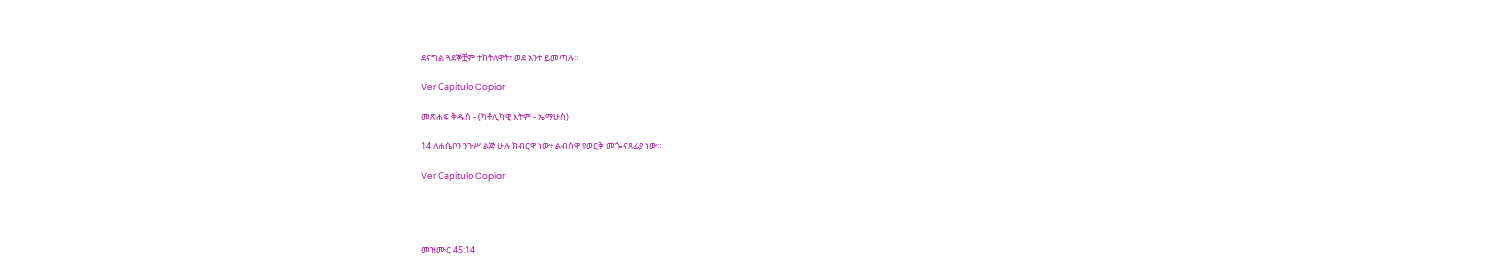ደናግል ጓደኞቿም ተከትለዋት፣ ወደ አንተ ይመጣሉ።

Ver Capítulo Copiar

መጽሐፍ ቅዱስ - (ካቶሊካዊ እትም - ኤማሁስ)

14 ለሐሴቦን ንጉሥ ልጅ ሁሉ ክብርዋ ነው፥ ልብስዋ የወርቅ መጐናጸፊያ ነው።

Ver Capítulo Copiar




መዝሙር 45:14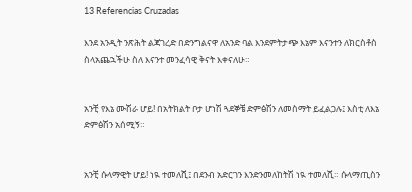13 Referencias Cruzadas

እንደ አንዲት ንጽሕት ልጃገረድ በድንግልናዋ ለአንድ ባል እንደምትታጭ እኔም እናንተን ለክርስቶስ ስላአጨኋችሁ ስለ እናንተ መንፈሳዊ ቅናት እቀናለሁ።


አንቺ የእኔ ሙሽራ ሆይ! በአትክልት ቦታ ሆነሽ ጓደኞቼ ድምፅሽን ለመስማት ይፈልጋሉ፤ እስቲ ለእኔ ድምፅሽን አሰሚኝ።


አንቺ ሱላማዊት ሆይ! ነዪ ተመለሺ፤ በደንብ አድርገን እንድንመለከትሽ ነዪ ተመለሺ። ሱላማጢስን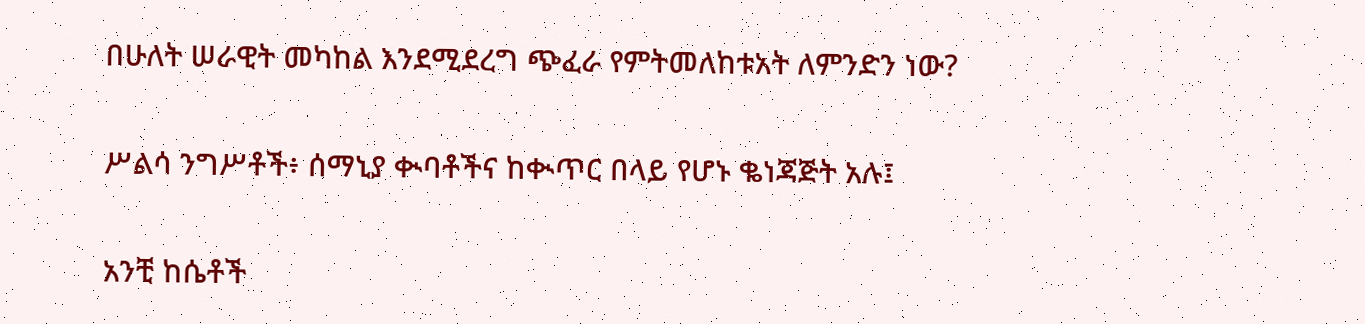በሁለት ሠራዊት መካከል እንደሚደረግ ጭፈራ የምትመለከቱአት ለምንድን ነው?


ሥልሳ ንግሥቶች፥ ሰማኒያ ቊባቶችና ከቊጥር በላይ የሆኑ ቈነጃጅት አሉ፤


አንቺ ከሴቶች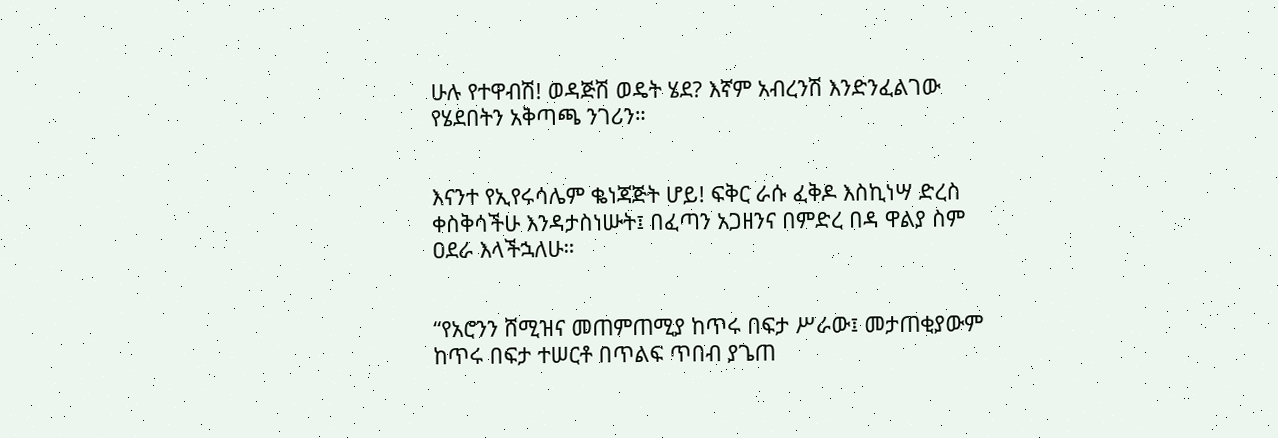ሁሉ የተዋብሽ! ወዳጅሽ ወዴት ሄደ? እኛም አብረንሽ እንድንፈልገው የሄደበትን አቅጣጫ ንገሪን።


እናንተ የኢየሩሳሌም ቈነጃጅት ሆይ! ፍቅር ራሱ ፈቅዶ እስኪነሣ ድረስ ቀስቅሳችሁ እንዳታስነሡት፤ በፈጣን አጋዘንና በምድረ በዳ ዋልያ ስም ዐደራ እላችኋለሁ።


“የአሮንን ሸሚዝና መጠምጠሚያ ከጥሩ በፍታ ሥራው፤ መታጠቂያውም ከጥሩ በፍታ ተሠርቶ በጥልፍ ጥበብ ያጌጠ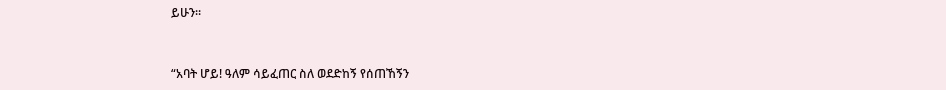ይሁን።


“አባት ሆይ! ዓለም ሳይፈጠር ስለ ወደድከኝ የሰጠኸኝን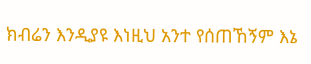ክብሬን እንዲያዩ እነዚህ አንተ የሰጠኸኝም እኔ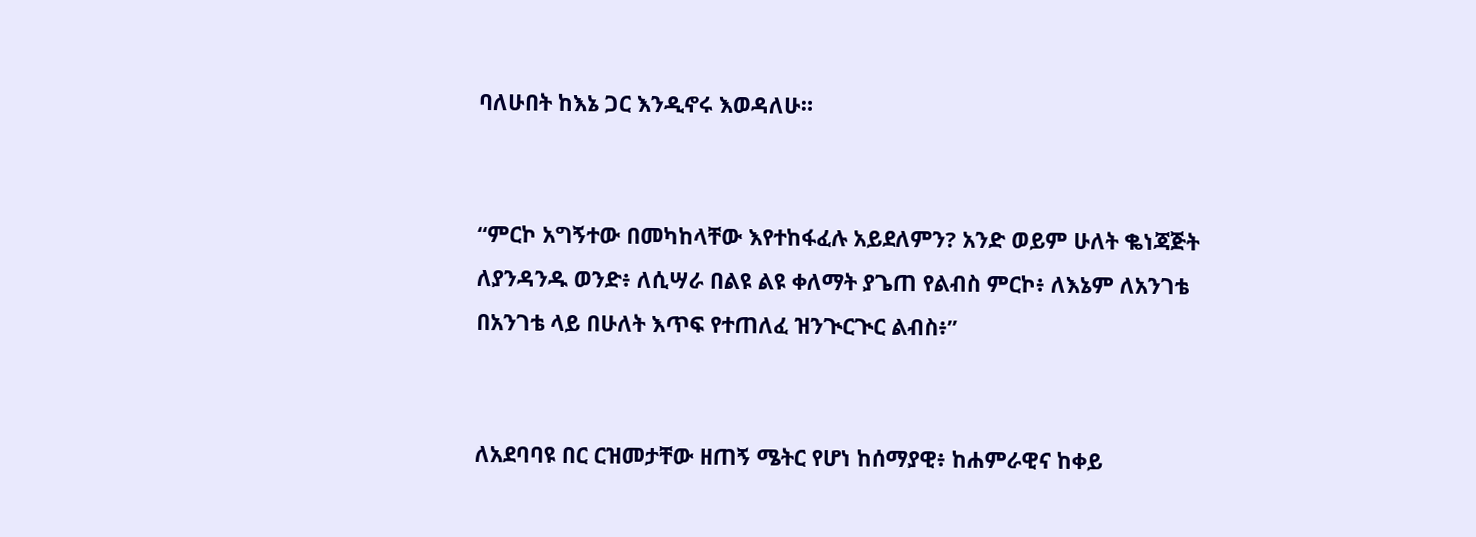ባለሁበት ከእኔ ጋር እንዲኖሩ እወዳለሁ።


“ምርኮ አግኝተው በመካከላቸው እየተከፋፈሉ አይደለምን? አንድ ወይም ሁለት ቈነጃጅት ለያንዳንዱ ወንድ፥ ለሲሣራ በልዩ ልዩ ቀለማት ያጌጠ የልብስ ምርኮ፥ ለእኔም ለአንገቴ በአንገቴ ላይ በሁለት እጥፍ የተጠለፈ ዝንጒርጒር ልብስ፥”


ለአደባባዩ በር ርዝመታቸው ዘጠኝ ሜትር የሆነ ከሰማያዊ፥ ከሐምራዊና ከቀይ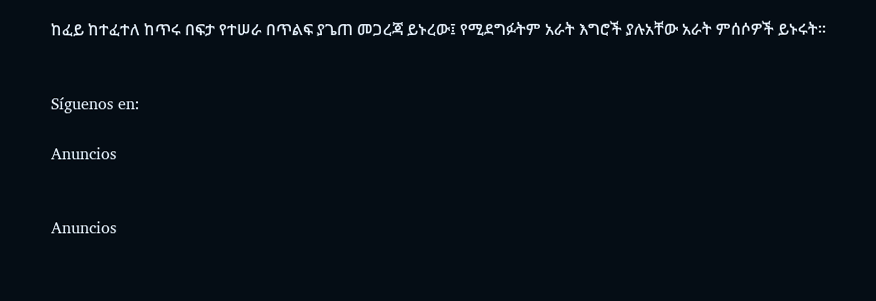ከፈይ ከተፈተለ ከጥሩ በፍታ የተሠራ በጥልፍ ያጌጠ መጋረጃ ይኑረው፤ የሚደግፉትም አራት እግሮች ያሉአቸው አራት ምሰሶዎች ይኑሩት።


Síguenos en:

Anuncios


Anuncios